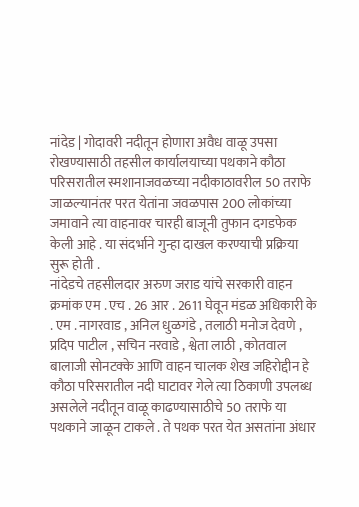नांदेड | गोदावरी नदीतून होणारा अवैध वाळू उपसा रोखण्यासाठी तहसील कार्यालयाच्या पथकाने कौठा परिसरातील स्मशानाजवळच्या नदीकाठावरील 50 तराफे जाळल्यानंतर परत येतांना जवळपास 200 लोकांच्या जमावाने त्या वाहनावर चारही बाजूनी तुफान दगडफेक केली आहे . या संदर्भाने गुन्हा दाखल करण्याची प्रक्रिया सुरू होती .
नांदेडचे तहसीलदार अरुण जराड यांचे सरकारी वाहन क्रमांक एम . एच . 26 आर . 2611 घेवून मंडळ अधिकारी के . एम . नागरवाड , अनिल धुळगंडे , तलाठी मनोज देवणे , प्रदिप पाटील , सचिन नरवाडे , श्वेता लाठी , कोतवाल बालाजी सोनटक्के आणि वाहन चालक शेख जहिरोद्दीन हे कौठा परिसरातील नदी घाटावर गेले त्या ठिकाणी उपलब्ध असलेले नदीतून वाळू काढण्यासाठीचे 50 तराफे या पथकाने जाळून टाकले . ते पथक परत येत असतांना अंधार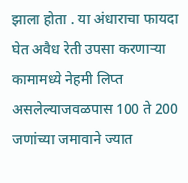झाला होता . या अंधाराचा फायदा घेत अवैध रेती उपसा करणाऱ्या कामामध्ये नेहमी लिप्त असलेल्याजवळपास 100 ते 200 जणांच्या जमावाने ज्यात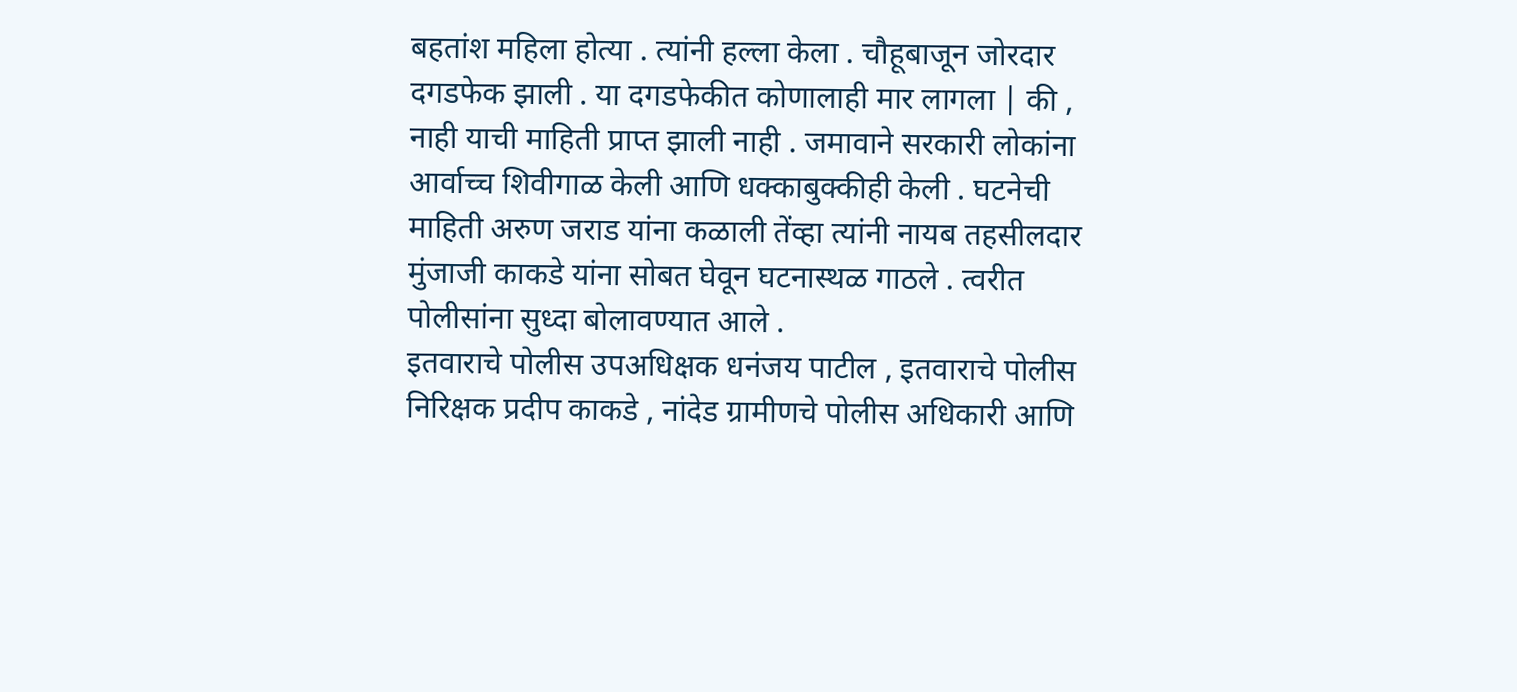बहतांश महिला होत्या . त्यांनी हल्ला केला . चौहूबाजून जोरदार दगडफेक झाली . या दगडफेकीत कोणालाही मार लागला | की , नाही याची माहिती प्राप्त झाली नाही . जमावाने सरकारी लोकांना आर्वाच्च शिवीगाळ केली आणि धक्काबुक्कीही केली . घटनेची माहिती अरुण जराड यांना कळाली तेंव्हा त्यांनी नायब तहसीलदार मुंजाजी काकडे यांना सोबत घेवून घटनास्थळ गाठले . त्वरीत पोलीसांना सुध्दा बोलावण्यात आले .
इतवाराचे पोलीस उपअधिक्षक धनंजय पाटील , इतवाराचे पोलीस निरिक्षक प्रदीप काकडे , नांदेड ग्रामीणचे पोलीस अधिकारी आणि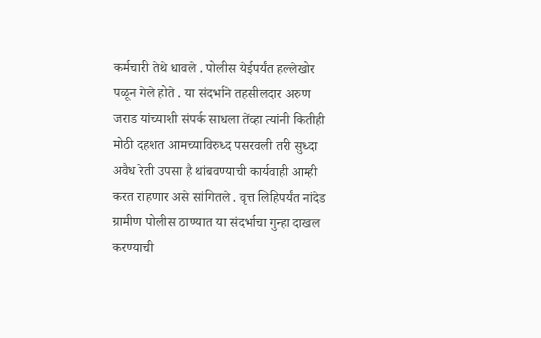कर्मचारी तेथे धावले . पोलीस येईपर्यंत हल्लेखोर पळून गेले होते . या संदर्भाने तहसीलदार अरुण जराड यांच्याशी संपर्क साधला तेंव्हा त्यांनी कितीही मोठी दहशत आमच्याविरुध्द पसरवली तरी सुध्दा अवैध रेती उपसा है थांबवण्याची कार्यवाही आम्ही करत राहणार असे सांगितले . वृत्त लिहिपर्यंत नांदेड ग्रामीण पोलीस ठाण्यात या संदर्भाचा गुन्हा दाखल करण्याची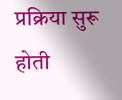प्रक्रिया सुरू होती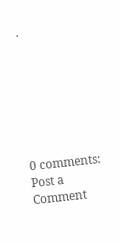.







0 comments:
Post a Comment